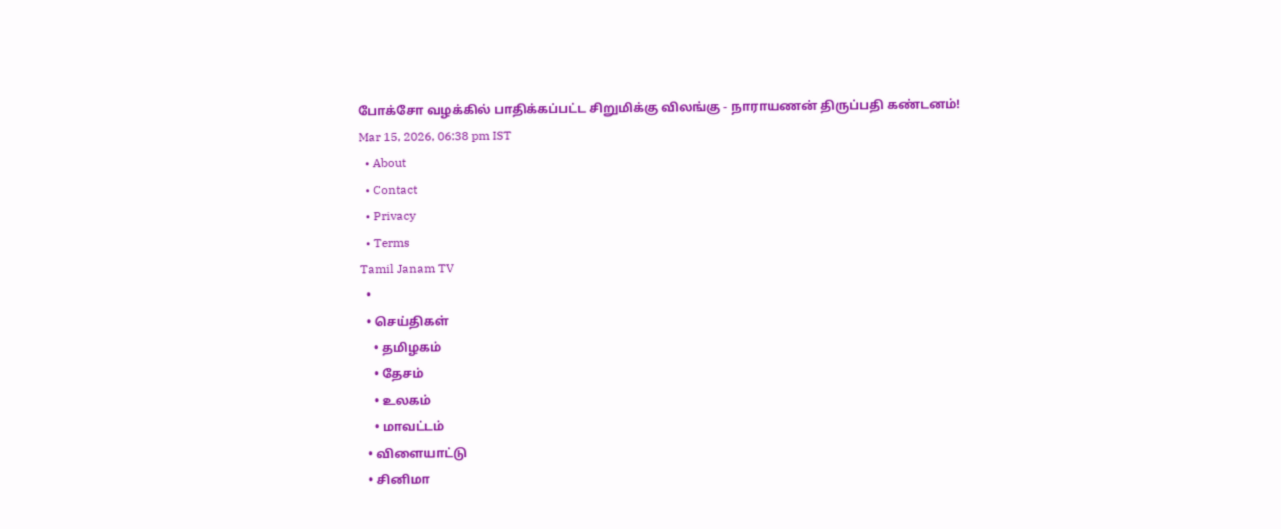போக்சோ வழக்கில் பாதிக்கப்பட்ட சிறுமிக்கு விலங்கு - நாராயணன் திருப்பதி கண்டனம்!
Mar 15, 2026, 06:38 pm IST
  • About
  • Contact
  • Privacy
  • Terms
Tamil Janam TV
  •
  • செய்திகள்
    • தமிழகம்
    • தேசம்
    • உலகம்
    • மாவட்டம்
  • விளையாட்டு
  • சினிமா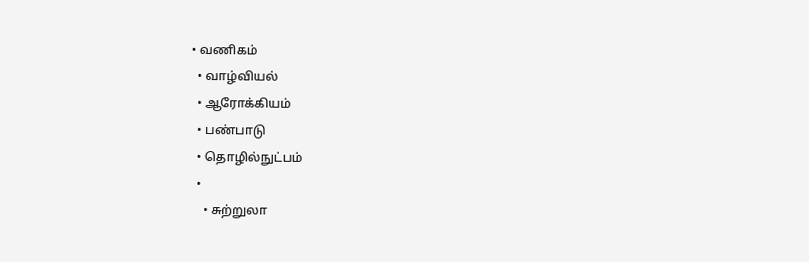• வணிகம்
  • வாழ்வியல்
  • ஆரோக்கியம்
  • பண்பாடு
  • தொழில்நுட்பம்
  •
    • சுற்றுலா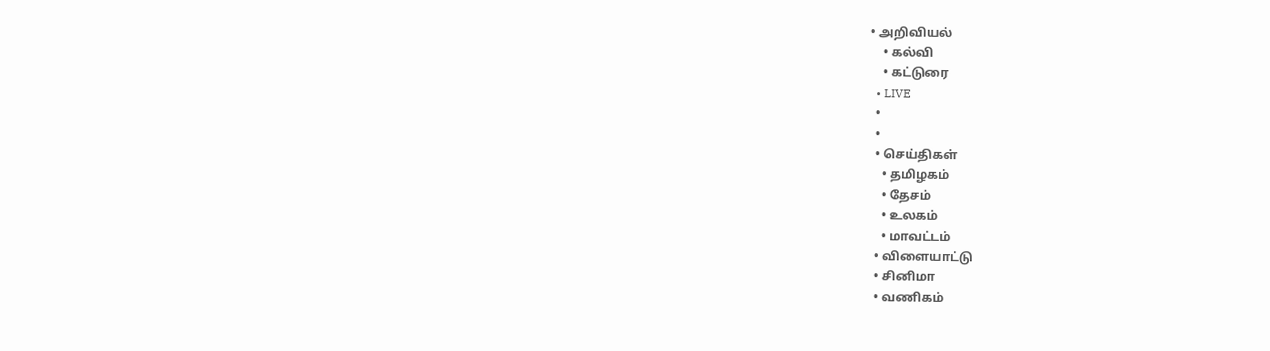• அறிவியல்
    • கல்வி
    • கட்டுரை
  • LIVE
  •
  •
  • செய்திகள்
    • தமிழகம்
    • தேசம்
    • உலகம்
    • மாவட்டம்
  • விளையாட்டு
  • சினிமா
  • வணிகம்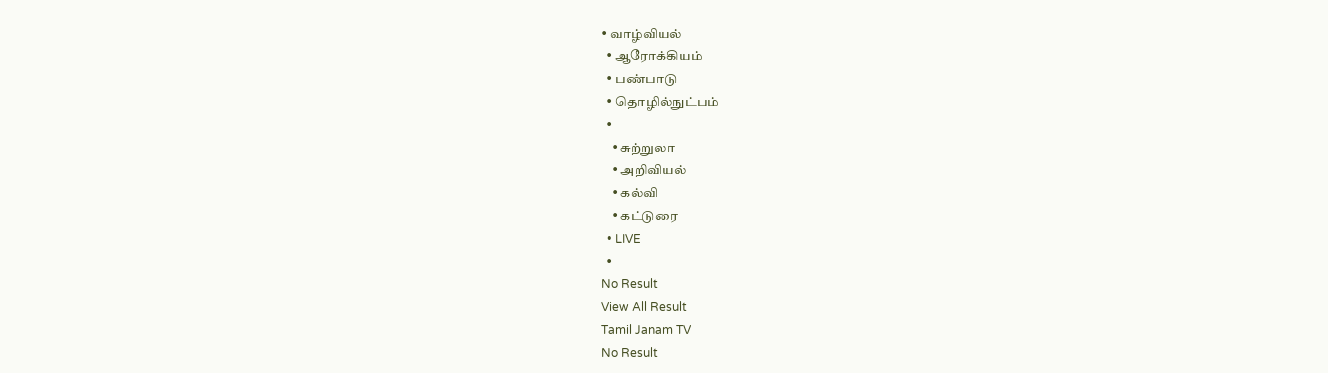• வாழ்வியல்
  • ஆரோக்கியம்
  • பண்பாடு
  • தொழில்நுட்பம்
  •
    • சுற்றுலா
    • அறிவியல்
    • கல்வி
    • கட்டுரை
  • LIVE
  •
No Result
View All Result
Tamil Janam TV
No Result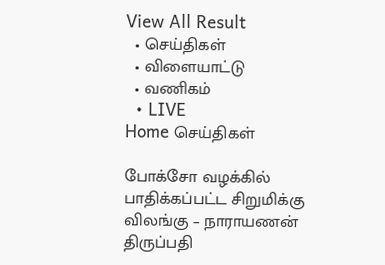View All Result
  • செய்திகள்
  • விளையாட்டு
  • வணிகம்
  • LIVE
Home செய்திகள்

போக்சோ வழக்கில் பாதிக்கப்பட்ட சிறுமிக்கு விலங்கு – நாராயணன் திருப்பதி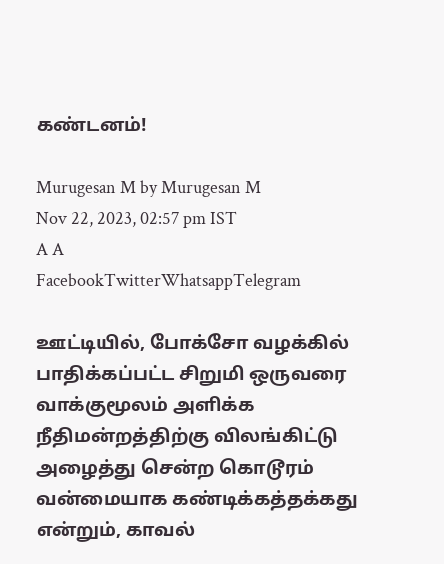கண்டனம்!

Murugesan M by Murugesan M
Nov 22, 2023, 02:57 pm IST
A A
FacebookTwitterWhatsappTelegram

ஊட்டியில், போக்சோ வழக்கில் பாதிக்கப்பட்ட சிறுமி ஒருவரை வாக்குமூலம் அளிக்க நீதிமன்றத்திற்கு விலங்கிட்டு அழைத்து சென்ற கொடூரம் வன்மையாக கண்டிக்கத்தக்கது என்றும், காவல்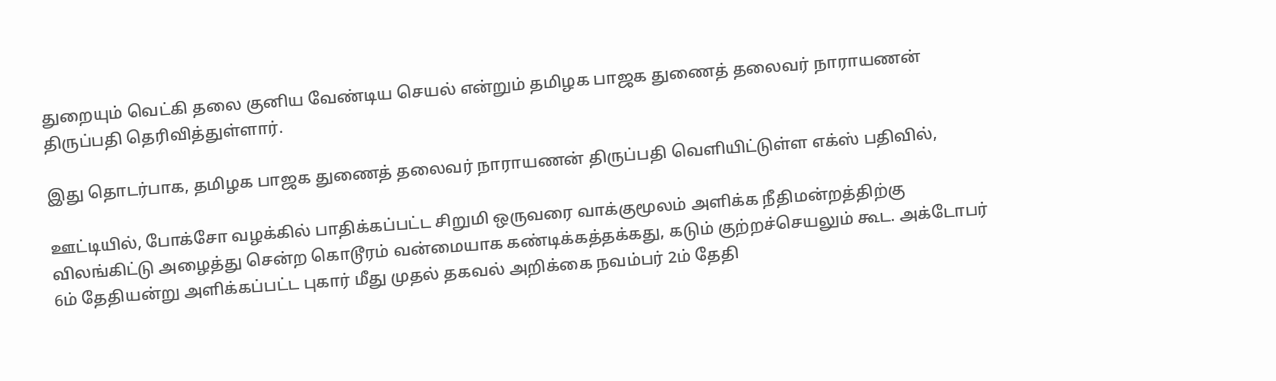துறையும் வெட்கி தலை குனிய வேண்டிய செயல் என்றும் தமிழக பாஜக துணைத் தலைவர் நாராயணன் திருப்பதி தெரிவித்துள்ளார்.

இது தொடர்பாக, தமிழக பாஜக துணைத் தலைவர் நாராயணன் திருப்பதி வெளியிட்டுள்ள எக்ஸ் பதிவில்,

ஊட்டியில், போக்சோ வழக்கில் பாதிக்கப்பட்ட சிறுமி ஒருவரை வாக்குமூலம் அளிக்க நீதிமன்றத்திற்கு விலங்கிட்டு அழைத்து சென்ற கொடூரம் வன்மையாக கண்டிக்கத்தக்கது, கடும் குற்றச்செயலும் கூட. அக்டோபர் 6ம் தேதியன்று அளிக்கப்பட்ட புகார் மீது முதல் தகவல் அறிக்கை நவம்பர் 2ம் தேதி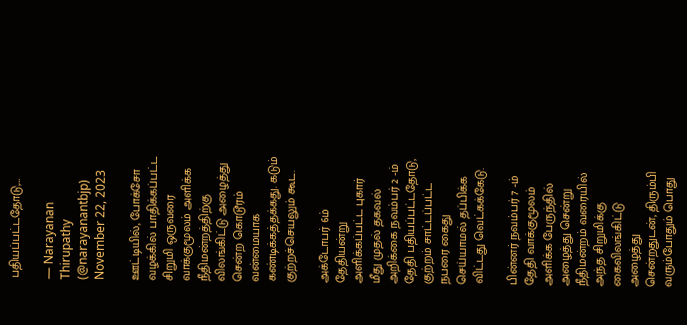பதியப்பட்டதோடு,…

— Narayanan Thirupathy (@narayanantbjp) November 22, 2023

ஊட்டியில், போக்சோ வழக்கில் பாதிக்கப்பட்ட சிறுமி ஒருவரை வாக்குமூலம் அளிக்க நீதிமன்றத்திற்கு விலங்கிட்டு அழைத்து சென்ற கொடூரம் வன்மையாக கண்டிக்கத்தக்கது. கடும் குற்றச்செயலும் கூட.

அக்டோபர் 6ம் தேதியன்று அளிக்கப்பட்ட புகார் மீது முதல் தகவல் அறிக்கை நவம்பர் 2 -ம் தேதி பதியப்பட்டதோடு, குற்றம் சாட்டப்பட்ட நபரை கைது செய்யாமல் தப்பிக்க விட்டது வெட்கக்கேடு.

பின்னர் நவம்பர் 7 -ம் தேதி வாக்குமூலம் அளிக்க பேருந்தில் அழைத்து சென்று நீதிமன்றம் வரையில் அந்த சிறுமிக்கு கைவிலங்கிட்டு அழைத்து சென்றதுடன், திரும்பி வரும்போதும் பொது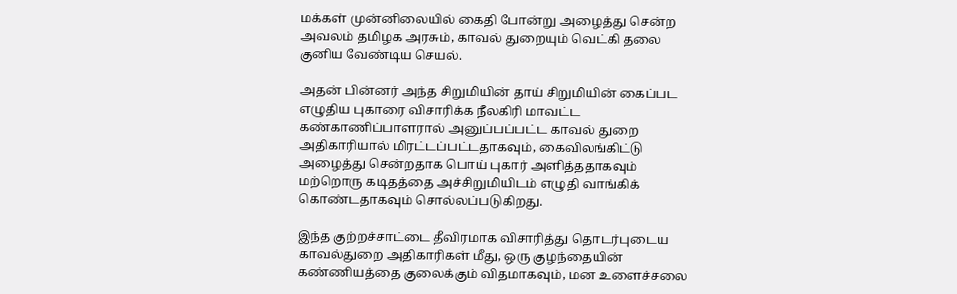மக்கள் முன்னிலையில் கைதி போன்று அழைத்து சென்ற அவலம் தமிழக அரசும், காவல் துறையும் வெட்கி தலை குனிய வேண்டிய செயல்.

அதன் பின்னர் அந்த சிறுமியின் தாய் சிறுமியின் கைப்பட எழுதிய புகாரை விசாரிக்க நீலகிரி மாவட்ட கண்காணிப்பாளரால் அனுப்பப்பட்ட காவல் துறை அதிகாரியால் மிரட்டப்பட்டதாகவும், கைவிலங்கிட்டு அழைத்து சென்றதாக பொய் புகார் அளித்ததாகவும் மற்றொரு கடிதத்தை அச்சிறுமியிடம் எழுதி வாங்கிக் கொண்டதாகவும் சொல்லப்படுகிறது.

இந்த குற்றச்சாட்டை தீவிரமாக விசாரித்து தொடர்புடைய காவல்துறை அதிகாரிகள் மீது, ஒரு குழந்தையின் கண்ணியத்தை குலைக்கும் விதமாகவும், மன உளைச்சலை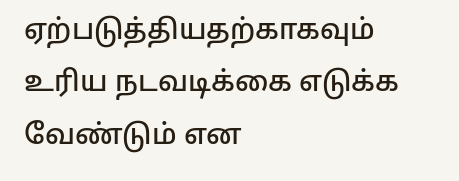ஏற்படுத்தியதற்காகவும் உரிய நடவடிக்கை எடுக்க வேண்டும் என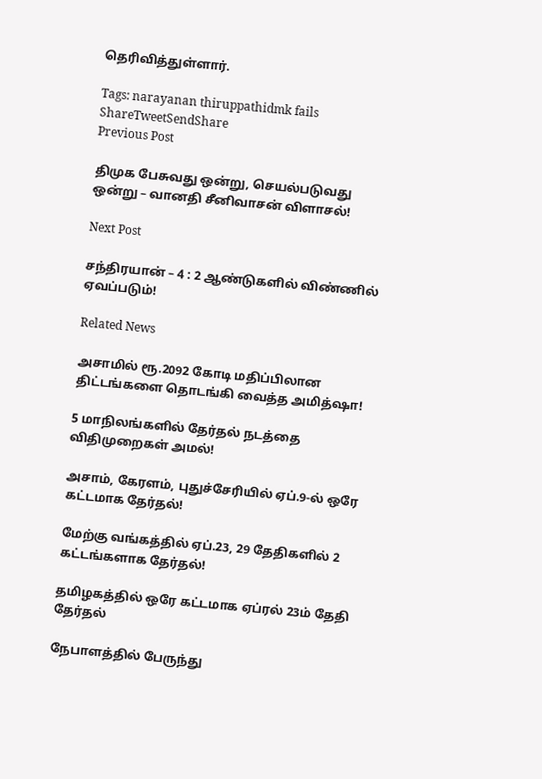தெரிவித்துள்ளார்.

Tags: narayanan thiruppathidmk fails
ShareTweetSendShare
Previous Post

திமுக பேசுவது ஒன்று, செயல்படுவது ஒன்று – வானதி சீனிவாசன் விளாசல்!

Next Post

சந்திரயான் – 4 : 2 ஆண்டுகளில் விண்ணில் ஏவப்படும்!

Related News

அசாமில் ரூ.2092 கோடி மதிப்பிலான திட்டங்களை தொடங்கி வைத்த அமித்ஷா!

5 மாநிலங்களில் தேர்தல் நடத்தை விதிமுறைகள் அமல்!

அசாம், கேரளம், புதுச்சேரியில் ஏப்.9-ல் ஒரே கட்டமாக தேர்தல்!

மேற்கு வங்கத்தில் ஏப்.23, 29 தேதிகளில் 2 கட்டங்களாக தேர்தல்!

தமிழகத்தில் ஒரே கட்டமாக ஏப்ரல் 23ம் தேதி தேர்தல்

நேபாளத்தில் பேருந்து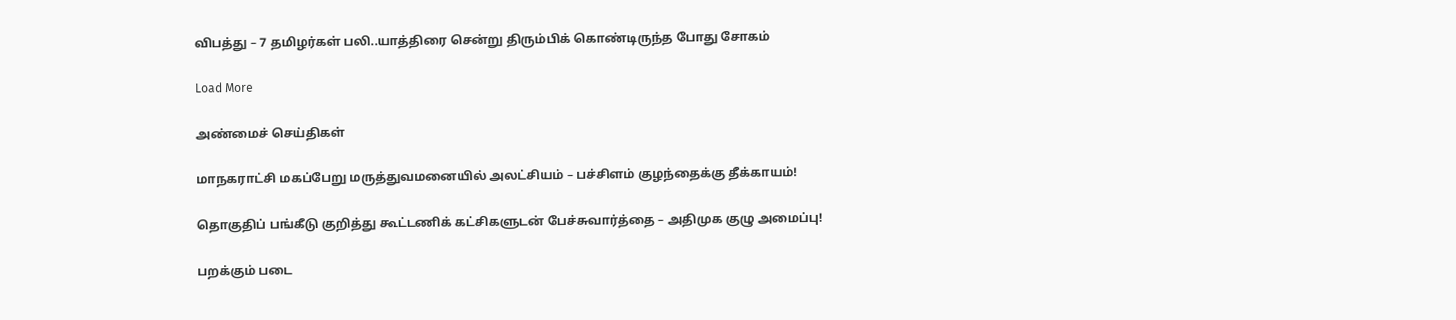விபத்து – 7 தமிழர்கள் பலி..யாத்திரை சென்று திரும்பிக் கொண்டிருந்த போது சோகம்

Load More

அண்மைச் செய்திகள்

மாநகராட்சி மகப்பேறு மருத்துவமனையில் அலட்சியம் – பச்சிளம் குழந்தைக்கு தீக்காயம்!

தொகுதிப் பங்கீடு குறித்து கூட்டணிக் கட்சிகளுடன் பேச்சுவார்த்தை – அதிமுக குழு அமைப்பு!

பறக்கும் படை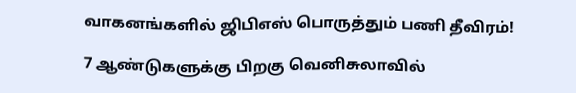வாகனங்களில் ஜிபிஎஸ் பொருத்தும் பணி தீவிரம்!

7 ஆண்டுகளுக்கு பிறகு வெனிசுலாவில்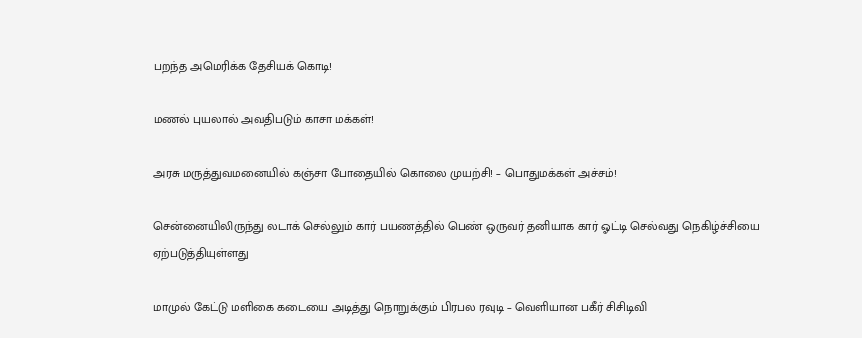பறந்த அமெரிக்க தேசியக் கொடி!

மணல் புயலால் அவதிபடும் காசா மக்கள்!

அரசு மருத்துவமனையில் கஞ்சா போதையில் கொலை முயற்சி! – பொதுமக்கள் அச்சம்!

சென்னையிலிருந்து லடாக் செல்லும் கார் பயணத்தில் பெண் ஒருவர் தனியாக கார் ஓட்டி செல்வது நெகிழ்ச்சியை ஏற்படுத்தியுள்ளது

மாமுல் கேட்டு மளிகை கடையை அடித்து நொறுக்கும் பிரபல ரவுடி – வெளியான பகீர் சிசிடிவி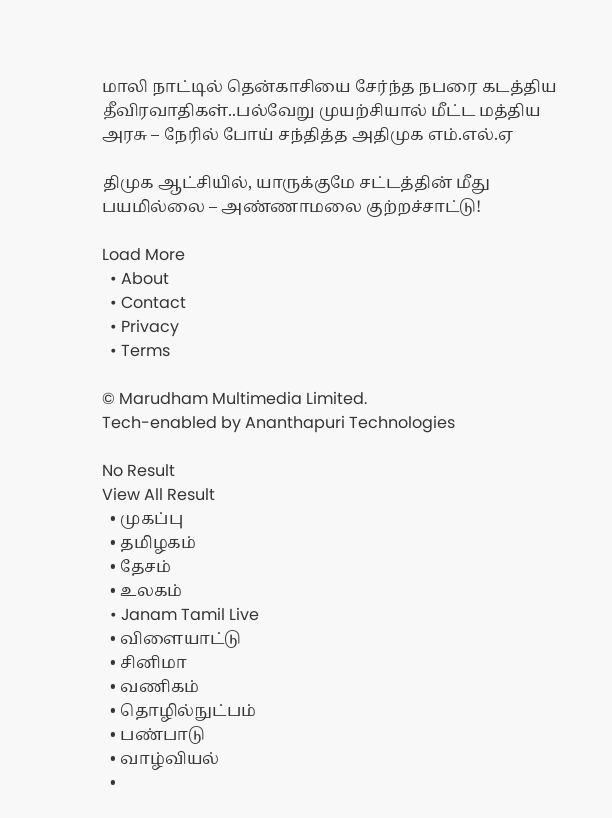மாலி நாட்டில் தென்காசியை சேர்ந்த நபரை கடத்திய தீவிரவாதிகள்..பல்வேறு முயற்சியால் மீட்ட மத்திய அரசு – நேரில் போய் சந்தித்த அதிமுக எம்.எல்.ஏ

திமுக ஆட்சியில், யாருக்குமே சட்டத்தின் மீது பயமில்லை – அண்ணாமலை குற்றச்சாட்டு!

Load More
  • About
  • Contact
  • Privacy
  • Terms

© Marudham Multimedia Limited.
Tech-enabled by Ananthapuri Technologies

No Result
View All Result
  • முகப்பு
  • தமிழகம்
  • தேசம்
  • உலகம்
  • Janam Tamil Live
  • விளையாட்டு
  • சினிமா
  • வணிகம்
  • தொழில்நுட்பம்
  • பண்பாடு
  • வாழ்வியல்
  •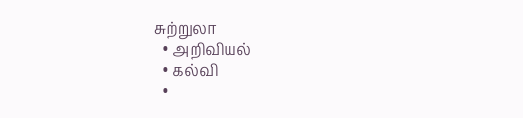சுற்றுலா
  • அறிவியல்
  • கல்வி
  •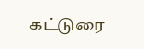கட்டுரை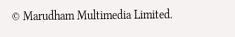© Marudham Multimedia Limited.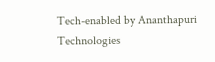Tech-enabled by Ananthapuri Technologies